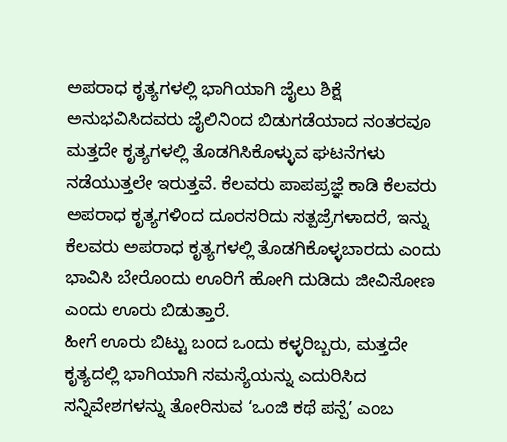ಅಪರಾಧ ಕೃತ್ಯಗಳಲ್ಲಿ ಭಾಗಿಯಾಗಿ ಜೈಲು ಶಿಕ್ಷೆ ಅನುಭವಿಸಿದವರು ಜೈಲಿನಿಂದ ಬಿಡುಗಡೆಯಾದ ನಂತರವೂ ಮತ್ತದೇ ಕೃತ್ಯಗಳಲ್ಲಿ ತೊಡಗಿಸಿಕೊಳ್ಳುವ ಘಟನೆಗಳು ನಡೆಯುತ್ತಲೇ ಇರುತ್ತವೆ. ಕೆಲವರು ಪಾಪಪ್ರಜ್ಞೆ ಕಾಡಿ ಕೆಲವರು ಅಪರಾಧ ಕೃತ್ಯಗಳಿಂದ ದೂರಸರಿದು ಸತ್ಪಜ್ರೆಗಳಾದರೆ, ಇನ್ನು ಕೆಲವರು ಅಪರಾಧ ಕೃತ್ಯಗಳಲ್ಲಿ ತೊಡಗಿಕೊಳ್ಳಬಾರದು ಎಂದು ಭಾವಿಸಿ ಬೇರೊಂದು ಊರಿಗೆ ಹೋಗಿ ದುಡಿದು ಜೀವಿಸೋಣ ಎಂದು ಊರು ಬಿಡುತ್ತಾರೆ.
ಹೀಗೆ ಊರು ಬಿಟ್ಟು ಬಂದ ಒಂದು ಕಳ್ಳರಿಬ್ಬರು, ಮತ್ತದೇ ಕೃತ್ಯದಲ್ಲಿ ಭಾಗಿಯಾಗಿ ಸಮಸ್ಯೆಯನ್ನು ಎದುರಿಸಿದ ಸನ್ನಿವೇಶಗಳನ್ನು ತೋರಿಸುವ ‘ಒಂಜಿ ಕಥೆ ಪನ್ಪೆ’ ಎಂಬ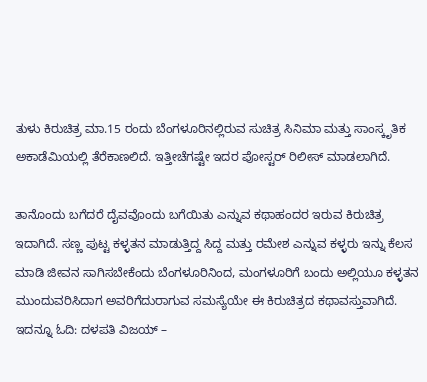ತುಳು ಕಿರುಚಿತ್ರ ಮಾ.15 ರಂದು ಬೆಂಗಳೂರಿನಲ್ಲಿರುವ ಸುಚಿತ್ರ ಸಿನಿಮಾ ಮತ್ತು ಸಾಂಸ್ಕೃತಿಕ ಅಕಾಡೆಮಿಯಲ್ಲಿ ತೆರೆಕಾಣಲಿದೆ. ಇತ್ತೀಚೆಗಷ್ಟೇ ಇದರ ಪೋಸ್ಟರ್ ರಿಲೀಸ್ ಮಾಡಲಾಗಿದೆ.

ತಾನೊಂದು ಬಗೆದರೆ ದೈವವೊಂದು ಬಗೆಯಿತು ಎನ್ನುವ ಕಥಾಹಂದರ ಇರುವ ಕಿರುಚಿತ್ರ ಇದಾಗಿದೆ. ಸಣ್ಣ ಪುಟ್ಟ ಕಳ್ಳತನ ಮಾಡುತ್ತಿದ್ದ ಸಿದ್ದ ಮತ್ತು ರಮೇಶ ಎನ್ನುವ ಕಳ್ಳರು ಇನ್ನು ಕೆಲಸ ಮಾಡಿ ಜೀವನ ಸಾಗಿಸಬೇಕೆಂದು ಬೆಂಗಳೂರಿನಿಂದ, ಮಂಗಳೂರಿಗೆ ಬಂದು ಅಲ್ಲಿಯೂ ಕಳ್ಳತನ ಮುಂದುವರಿಸಿದಾಗ ಅವರಿಗೆದುರಾಗುವ ಸಮಸ್ಯೆಯೇ ಈ ಕಿರುಚಿತ್ರದ ಕಥಾವಸ್ತುವಾಗಿದೆ.
ಇದನ್ನೂ ಓದಿ: ದಳಪತಿ ವಿಜಯ್ –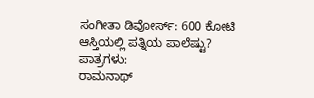ಸಂಗೀತಾ ಡಿವೋರ್ಸ್: 600 ಕೋಟಿ ಆಸ್ತಿಯಲ್ಲಿ ಪತ್ನಿಯ ಪಾಲೆಷ್ಟು?
ಪಾತ್ರಗಳು:
ರಾಮನಾಥ್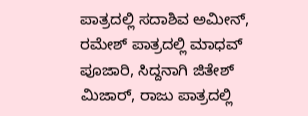ಪಾತ್ರದಲ್ಲಿ ಸದಾಶಿವ ಅಮೀನ್, ರಮೇಶ್ ಪಾತ್ರದಲ್ಲಿ ಮಾಧವ್ ಪೂಜಾರಿ, ಸಿದ್ದನಾಗಿ ಜಿತೇಶ್ ಮಿಜಾರ್, ರಾಜು ಪಾತ್ರದಲ್ಲಿ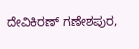ದೇವಿಕಿರಣ್ ಗಣೇಶಪುರ,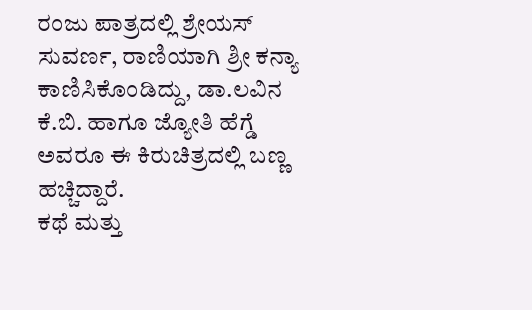ರಂಜು ಪಾತ್ರದಲ್ಲಿ ಶ್ರೇಯಸ್ ಸುವರ್ಣ, ರಾಣಿಯಾಗಿ ಶ್ರೀ ಕನ್ಯಾ ಕಾಣಿಸಿಕೊಂಡಿದ್ದು, ಡಾ.ಲವಿನ ಕೆ.ಬಿ. ಹಾಗೂ ಜ್ಯೋತಿ ಹೆಗ್ಡೆ ಅವರೂ ಈ ಕಿರುಚಿತ್ರದಲ್ಲಿ ಬಣ್ಣ ಹಚ್ಚಿದ್ದಾರೆ.
ಕಥೆ ಮತ್ತು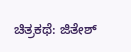ಚಿತ್ರಕಥೆ: ಜಿತೇಶ್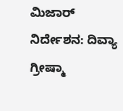ಮಿಜಾರ್
ನಿರ್ದೇಶನ: ದಿವ್ಯಾ ಗ್ರೀಷ್ಮಾ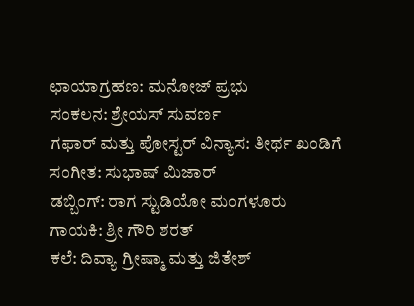ಛಾಯಾಗ್ರಹಣ: ಮನೋಜ್ ಪ್ರಭು
ಸಂಕಲನ: ಶ್ರೇಯಸ್ ಸುವರ್ಣ
ಗಫಾರ್ ಮತ್ತು ಪೋಸ್ಟರ್ ವಿನ್ಯಾಸ: ತೀರ್ಥ ಖಂಡಿಗೆ
ಸಂಗೀತ: ಸುಭಾಷ್ ಮಿಜಾರ್
ಡಬ್ಬಿಂಗ್: ರಾಗ ಸ್ಟುಡಿಯೋ ಮಂಗಳೂರು
ಗಾಯಕಿ: ಶ್ರೀ ಗೌರಿ ಶರತ್
ಕಲೆ: ದಿವ್ಯಾ ಗ್ರೀಷ್ಮಾ ಮತ್ತು ಜಿತೇಶ್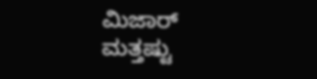ಮಿಜಾರ್
ಮತ್ತಷ್ಟು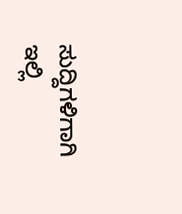ಸುದ್ದಿಗಳಿಗಾಗಿ ಇಲ್ಲಿ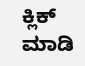ಕ್ಲಿಕ್ ಮಾಡಿ